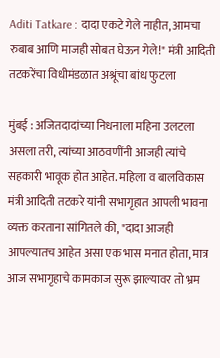Aditi Tatkare : दादा एकटे गेले नाहीत, आमचा रुबाब आणि माजही सोबत घेऊन गेले!" मंत्री आदिती तटकरेंचा विधीमंडळात अश्रूंचा बांध फुटला

मुंबई : अजितदादांच्या निधनाला महिना उलटला असला तरी, त्यांच्या आठवणींनी आजही त्यांचे सहकारी भावूक होत आहेत. महिला व बालविकास मंत्री आदिती तटकरे यांनी सभागृहात आपली भावना व्यक्त करताना सांगितले की, "दादा आजही आपल्यातच आहेत असा एक भास मनात होता, मात्र आज सभागृहाचे कामकाज सुरू झाल्यावर तो भ्रम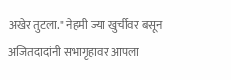अखेर तुटला." नेहमी ज्या खुर्चीवर बसून अजितदादांनी सभागृहावर आपला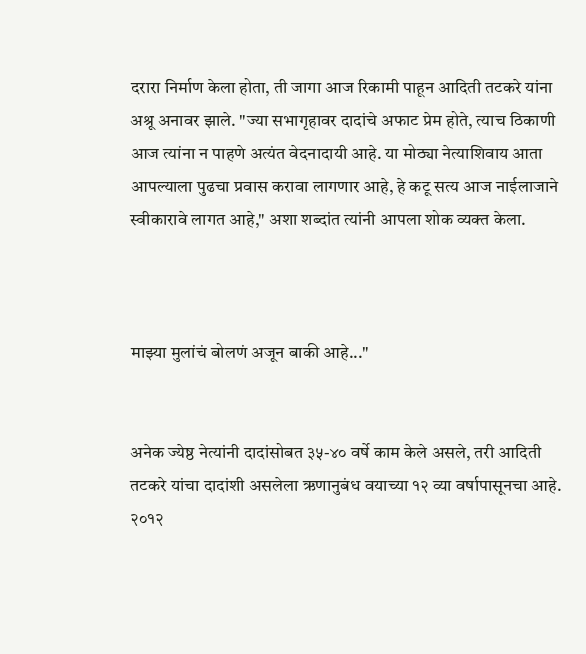दरारा निर्माण केला होता, ती जागा आज रिकामी पाहून आदिती तटकरे यांना अश्रू अनावर झाले. "ज्या सभागृहावर दादांचे अफाट प्रेम होते, त्याच ठिकाणी आज त्यांना न पाहणे अत्यंत वेदनादायी आहे. या मोठ्या नेत्याशिवाय आता आपल्याला पुढचा प्रवास करावा लागणार आहे, हे कटू सत्य आज नाईलाजाने स्वीकारावे लागत आहे," अशा शब्दांत त्यांनी आपला शोक व्यक्त केला.



माझ्या मुलांचं बोलणं अजून बाकी आहे..."


अनेक ज्येष्ठ नेत्यांनी दादांसोबत ३५-४० वर्षे काम केले असले, तरी आदिती तटकरे यांचा दादांशी असलेला ऋणानुबंध वयाच्या १२ व्या वर्षापासूनचा आहे. २०१२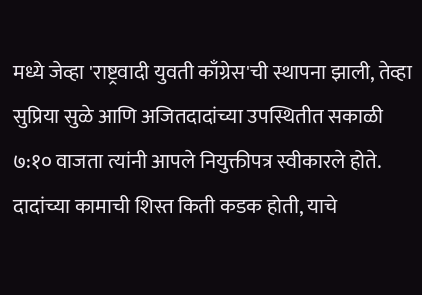मध्ये जेव्हा 'राष्ट्रवादी युवती काँग्रेस'ची स्थापना झाली, तेव्हा सुप्रिया सुळे आणि अजितदादांच्या उपस्थितीत सकाळी ७:१० वाजता त्यांनी आपले नियुक्तीपत्र स्वीकारले होते. दादांच्या कामाची शिस्त किती कडक होती, याचे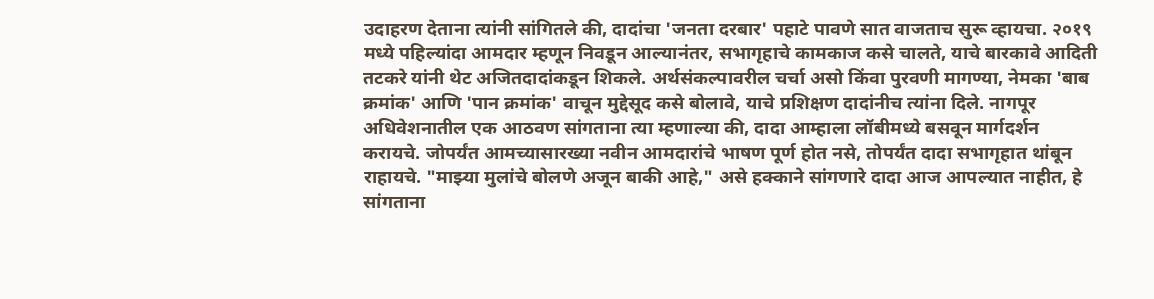उदाहरण देताना त्यांनी सांगितले की, दादांचा 'जनता दरबार' पहाटे पावणे सात वाजताच सुरू व्हायचा. २०१९ मध्ये पहिल्यांदा आमदार म्हणून निवडून आल्यानंतर, सभागृहाचे कामकाज कसे चालते, याचे बारकावे आदिती तटकरे यांनी थेट अजितदादांकडून शिकले. अर्थसंकल्पावरील चर्चा असो किंवा पुरवणी मागण्या, नेमका 'बाब क्रमांक' आणि 'पान क्रमांक' वाचून मुद्देसूद कसे बोलावे, याचे प्रशिक्षण दादांनीच त्यांना दिले. नागपूर अधिवेशनातील एक आठवण सांगताना त्या म्हणाल्या की, दादा आम्हाला लॉबीमध्ये बसवून मार्गदर्शन करायचे. जोपर्यंत आमच्यासारख्या नवीन आमदारांचे भाषण पूर्ण होत नसे, तोपर्यंत दादा सभागृहात थांबून राहायचे. "माझ्या मुलांचे बोलणे अजून बाकी आहे," असे हक्काने सांगणारे दादा आज आपल्यात नाहीत, हे सांगताना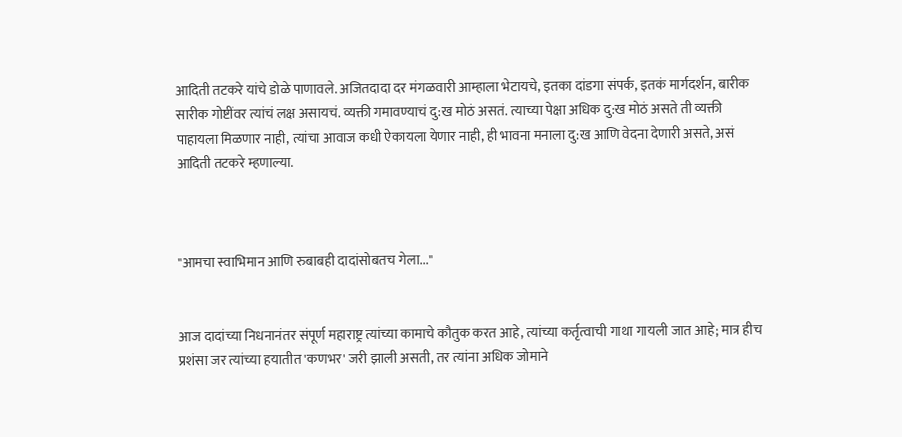आदिती तटकरे यांचे डोळे पाणावले. अजितदादा दर मंगळवारी आम्हाला भेटायचे, इतका दांडगा संपर्क, इतकं मार्गदर्शन, बारीक सारीक गोष्टींवर त्यांचं लक्ष असायचं. व्यक्ती गमावण्याचं दु:ख मोठं असतं. त्याच्या पेक्षा अधिक दु:ख मोठं असते ती व्यक्ती पाहायला मिळणार नाही, त्यांचा आवाज कधी ऐकायला येणार नाही, ही भावना मनाला दु:ख आणि वेदना देणारी असते, असं आदिती तटकरे म्हणाल्या.



"आमचा स्वाभिमान आणि रुबाबही दादांसोबतच गेला..."


आज दादांच्या निधनानंतर संपूर्ण महाराष्ट्र त्यांच्या कामाचे कौतुक करत आहे, त्यांच्या कर्तृत्वाची गाथा गायली जात आहे; मात्र हीच प्रशंसा जर त्यांच्या हयातीत 'कणभर' जरी झाली असती, तर त्यांना अधिक जोमाने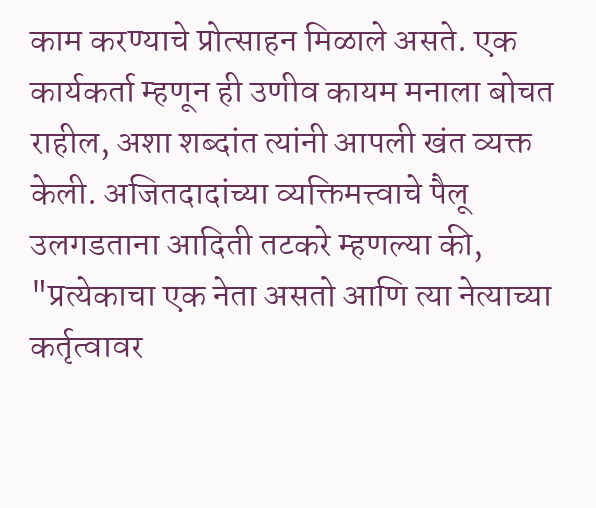काम करण्याचे प्रोत्साहन मिळाले असते. एक कार्यकर्ता म्हणून ही उणीव कायम मनाला बोचत राहील, अशा शब्दांत त्यांनी आपली खंत व्यक्त केली. अजितदादांच्या व्यक्तिमत्त्वाचे पैलू उलगडताना आदिती तटकरे म्हणल्या की, "प्रत्येकाचा एक नेता असतो आणि त्या नेत्याच्या कर्तृत्वावर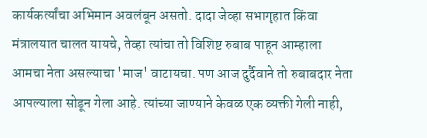कार्यकर्त्यांचा अभिमान अवलंबून असतो. दादा जेव्हा सभागृहात किंवा मंत्रालयात चालत यायचे, तेव्हा त्यांचा तो विशिष्ट रुबाब पाहून आम्हाला आमचा नेता असल्याचा 'माज' वाटायचा. पण आज दुर्दैवाने तो रुबाबदार नेता आपल्याला सोडून गेला आहे. त्यांच्या जाण्याने केवळ एक व्यक्ती गेली नाही,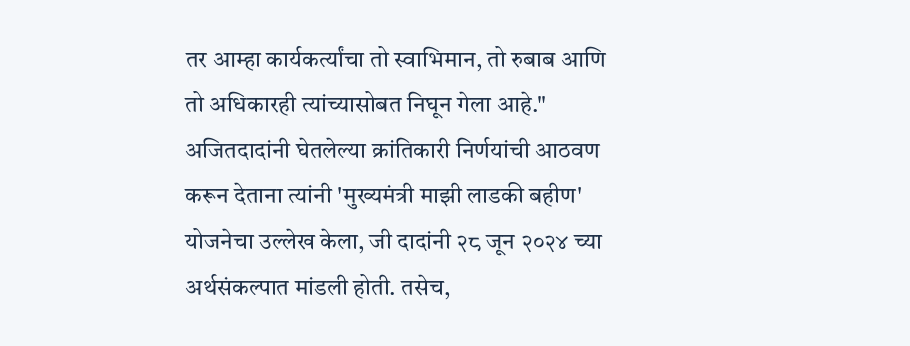तर आम्हा कार्यकर्त्यांचा तो स्वाभिमान, तो रुबाब आणि तो अधिकारही त्यांच्यासोबत निघून गेला आहे." अजितदादांनी घेतलेल्या क्रांतिकारी निर्णयांची आठवण करून देताना त्यांनी 'मुख्यमंत्री माझी लाडकी बहीण' योजनेचा उल्लेख केला, जी दादांनी २८ जून २०२४ च्या अर्थसंकल्पात मांडली होती. तसेच,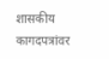शासकीय कागदपत्रांवर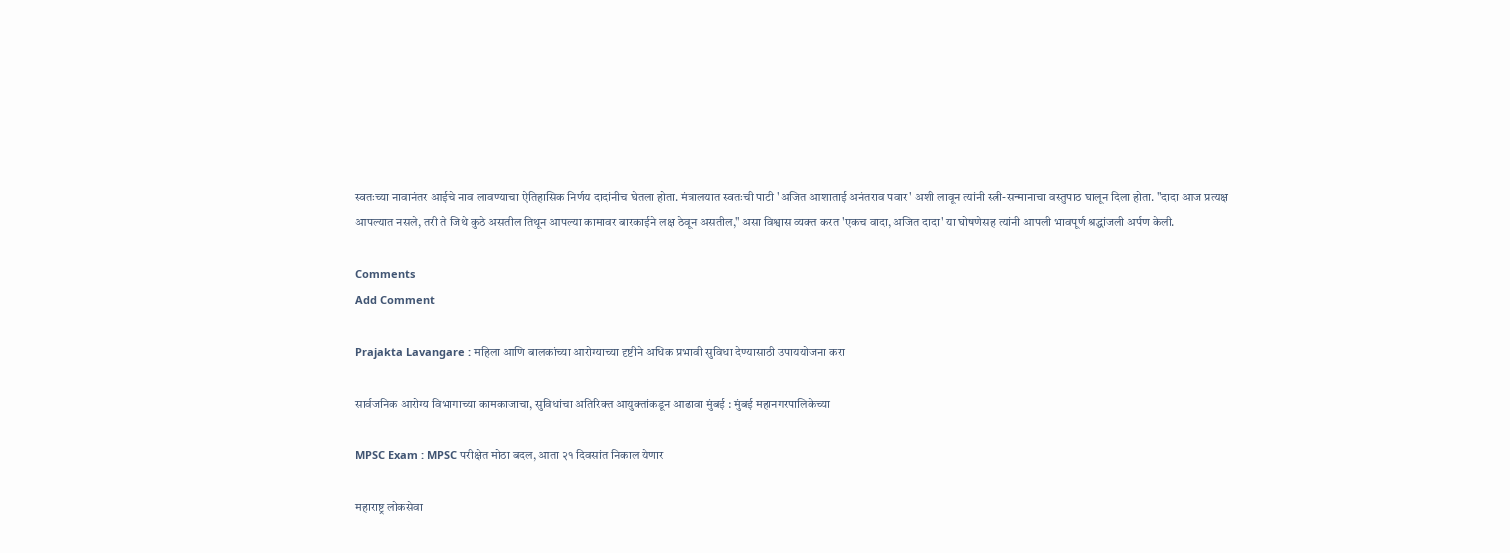स्वतःच्या नावानंतर आईचे नाव लावण्याचा ऐतिहासिक निर्णय दादांनीच घेतला होता. मंत्रालयात स्वतःची पाटी 'अजित आशाताई अनंतराव पवार' अशी लावून त्यांनी स्त्री-सन्मानाचा वस्तुपाठ घालून दिला होता. "दादा आज प्रत्यक्ष आपल्यात नसले, तरी ते जिथे कुठे असतील तिथून आपल्या कामावर बारकाईने लक्ष ठेवून असतील," असा विश्वास व्यक्त करत 'एकच वादा, अजित दादा' या घोषणेसह त्यांनी आपली भावपूर्ण श्रद्धांजली अर्पण केली.

Comments
Add Comment

Prajakta Lavangare : महिला आणि बालकांच्या आरोग्याच्या दृष्टीने अधिक प्रभावी सुविधा देण्यासाठी उपाययोजना करा

सार्वजनिक आरोग्य विभागाच्या कामकाजाचा, सुविधांचा अतिरिक्त आयुक्तांकडून आढावा मुंबई : मुंबई महानगरपालिकेच्या

MPSC Exam : MPSC परीक्षेत मोठा बदल, आता २१ दिवसांत निकाल येणार

महाराष्ट्र लोकसेवा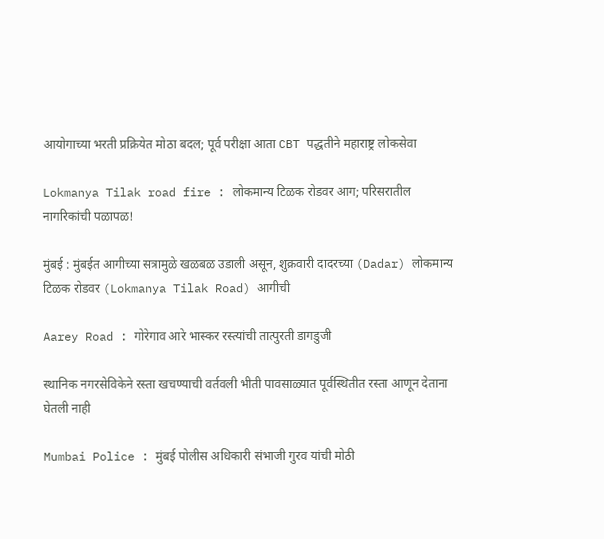आयोगाच्या भरती प्रक्रियेत मोठा बदल; पूर्व परीक्षा आता CBT पद्धतीने महाराष्ट्र लोकसेवा

Lokmanya Tilak road fire : लोकमान्य टिळक रोडवर आग; परिसरातील नागरिकांची पळापळ!

मुंबई : मुंबईत आगीच्या सत्रामुळे खळबळ उडाली असून, शुक्रवारी दादरच्या (Dadar) लोकमान्य टिळक रोडवर (Lokmanya Tilak Road) आगीची

Aarey Road : गोरेगाव आरे भास्कर रस्त्यांची तात्पुरती डागडुजी

स्थानिक नगरसेविकेने रस्ता खचण्याची वर्तवली भीती पावसाळ्यात पूर्वस्थितीत रस्ता आणून देताना घेतली नाही

Mumbai Police : मुंबई पोलीस अधिकारी संभाजी गुरव यांची मोठी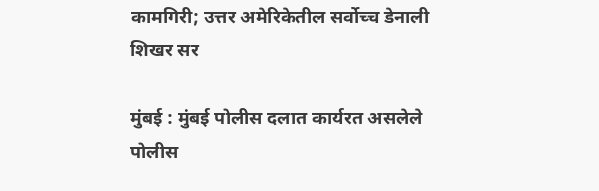कामगिरी; उत्तर अमेरिकेतील सर्वोच्च डेनाली शिखर सर

मुंबई : मुंबई पोलीस दलात कार्यरत असलेले पोलीस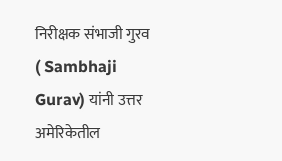निरीक्षक संभाजी गुरव ( Sambhaji Gurav) यांनी उत्तर अमेरिकेतील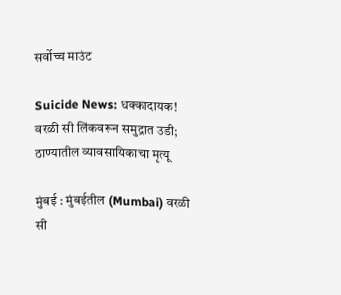सर्वोच्च माउंट

Suicide News: धक्कादायक! वरळी सी लिंकवरून समुद्रात उडी; ठाण्यातील व्यावसायिकाचा मृत्यू

मुंबई : मुंबईतील (Mumbai) वरळी सी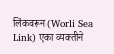लिंकवरून (Worli Sea Link) एका व्यक्तीने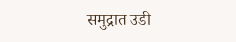समुद्रात उडी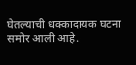घेतल्याची धक्कादायक घटना समोर आली आहे.